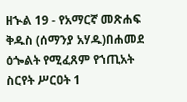ዘኍል 19 - የአማርኛ መጽሐፍ ቅዱስ (ሰማንያ አሃዱ)በሐመደ ዕጐልት የሚፈጸም የኀጢአት ስርየት ሥርዐት 1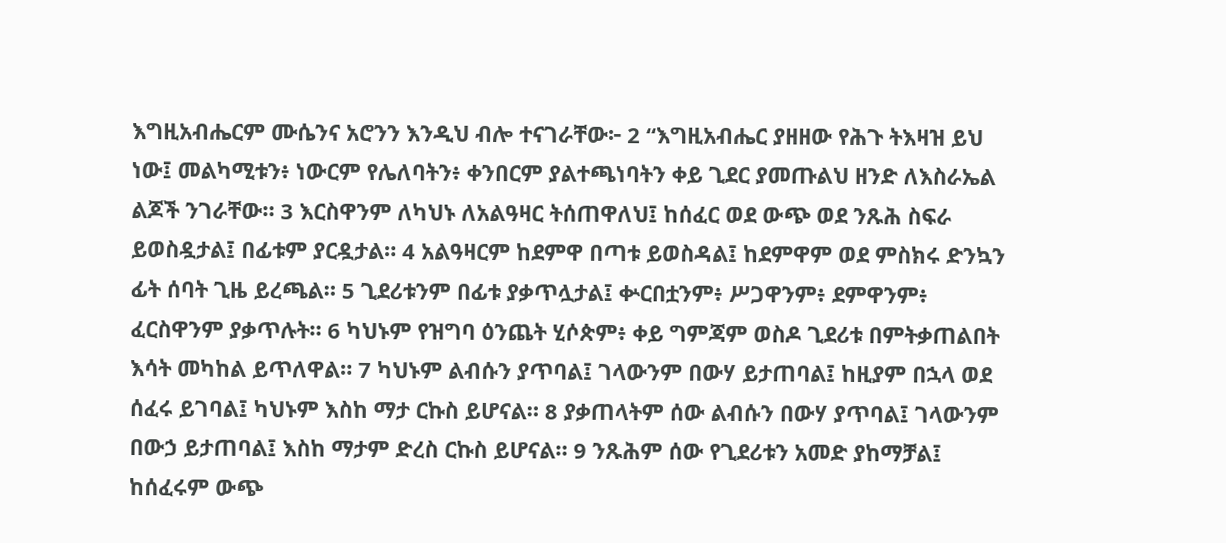እግዚአብሔርም ሙሴንና አሮንን እንዲህ ብሎ ተናገራቸው፦ 2 “እግዚአብሔር ያዘዘው የሕጉ ትእዛዝ ይህ ነው፤ መልካሚቱን፥ ነውርም የሌለባትን፥ ቀንበርም ያልተጫነባትን ቀይ ጊደር ያመጡልህ ዘንድ ለእስራኤል ልጆች ንገራቸው። 3 እርስዋንም ለካህኑ ለአልዓዛር ትሰጠዋለህ፤ ከሰፈር ወደ ውጭ ወደ ንጹሕ ስፍራ ይወስዷታል፤ በፊቱም ያርዷታል። 4 አልዓዛርም ከደምዋ በጣቱ ይወስዳል፤ ከደምዋም ወደ ምስክሩ ድንኳን ፊት ሰባት ጊዜ ይረጫል። 5 ጊደሪቱንም በፊቱ ያቃጥሏታል፤ ቍርበቷንም፥ ሥጋዋንም፥ ደምዋንም፥ ፈርስዋንም ያቃጥሉት። 6 ካህኑም የዝግባ ዕንጨት ሂሶጵም፥ ቀይ ግምጃም ወስዶ ጊደሪቱ በምትቃጠልበት እሳት መካከል ይጥለዋል። 7 ካህኑም ልብሱን ያጥባል፤ ገላውንም በውሃ ይታጠባል፤ ከዚያም በኋላ ወደ ሰፈሩ ይገባል፤ ካህኑም እስከ ማታ ርኩስ ይሆናል። 8 ያቃጠላትም ሰው ልብሱን በውሃ ያጥባል፤ ገላውንም በውኃ ይታጠባል፤ እስከ ማታም ድረስ ርኩስ ይሆናል። 9 ንጹሕም ሰው የጊደሪቱን አመድ ያከማቻል፤ ከሰፈሩም ውጭ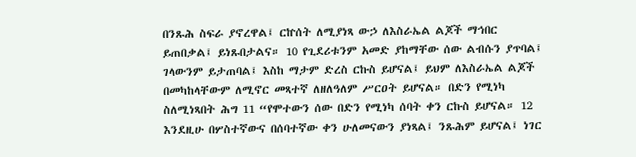በንጹሕ ስፍራ ያኖረዋል፤ ርኵሰት ለሚያነጻ ውኃ ለእስራኤል ልጆች ማኅበር ይጠበቃል፤ ይነጹበታልና። 10 የጊደሪቱንም አመድ ያከማቸው ሰው ልብሱን ያጥባል፤ ገላውንም ይታጠባል፤ እስከ ማታም ድረስ ርኩስ ይሆናል፤ ይህም ለእስራኤል ልጆች በመካከላቸውም ለሚኖር መጻተኛ ለዘለዓለም ሥርዐት ይሆናል። በድን የሚነካ ስለሚነጻበት ሕግ 11 “የሞተውን ሰው በድን የሚነካ ሰባት ቀን ርኩስ ይሆናል። 12 እንደዚሁ በሦስተኛውና በሰባተኛው ቀን ሁለመናውን ያነጻል፤ ንጹሕም ይሆናል፤ ነገር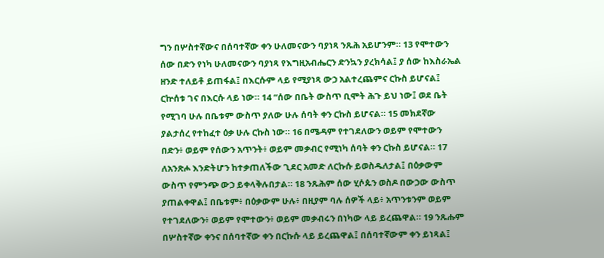ግን በሦስተኛውና በሰባተኛው ቀን ሁለመናውን ባያነጻ ንጹሕ አይሆንም። 13 የሞተውን ሰው በድን የነካ ሁለመናውን ባያነጻ የእግዚአብሔርን ድንኳን ያረክሳል፤ ያ ሰው ከእስራኤል ዘንድ ተለይቶ ይጠፋል፤ በእርሱም ላይ የሚያነጻ ውኃ አልተረጨምና ርኩስ ይሆናል፤ ርኵሰቱ ገና በእርሱ ላይ ነው። 14 “ሰው በቤት ውስጥ ቢሞት ሕጉ ይህ ነው፤ ወደ ቤት የሚገባ ሁሉ በቤቱም ውስጥ ያለው ሁሉ ሰባት ቀን ርኩስ ይሆናል። 15 መክደኛው ያልታሰረ የተከፈተ ዕቃ ሁሉ ርኩስ ነው። 16 በሜዳም የተገደለውን ወይም የሞተውን በድን፥ ወይም የሰውን አጥንት፥ ወይም መቃብር የሚነካ ሰባት ቀን ርኩስ ይሆናል። 17 ለአንጽሖ እንድትሆን ከተቃጠለችው ጊደር አመድ ለርኩሱ ይወስዱለታል፤ በዕቃውም ውስጥ የምንጭ ውኃ ይቀላቅሉበታል። 18 ንጹሕም ሰው ሂሶጱን ወስዶ በውኃው ውስጥ ያጠልቀዋል፤ በቤቱም፥ በዕቃውም ሁሉ፥ በዚያም ባሉ ሰዎች ላይ፥ አጥንቱንም ወይም የተገደለውን፥ ወይም የሞተውን፥ ወይም መቃብሩን በነካው ላይ ይረጨዋል። 19 ንጹሑም በሦስተኛው ቀንና በሰባተኛው ቀን በርኩሱ ላይ ይረጨዋል፤ በሰባተኛውም ቀን ይነጻል፤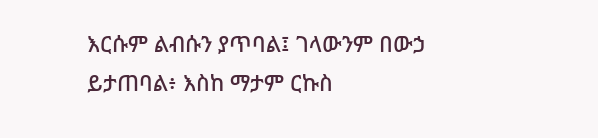እርሱም ልብሱን ያጥባል፤ ገላውንም በውኃ ይታጠባል፥ እስከ ማታም ርኩስ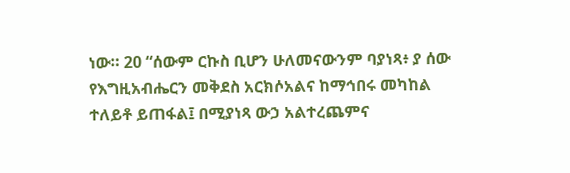ነው። 20 “ሰውም ርኩስ ቢሆን ሁለመናውንም ባያነጻ፥ ያ ሰው የእግዚአብሔርን መቅደስ አርክሶአልና ከማኅበሩ መካከል ተለይቶ ይጠፋል፤ በሚያነጻ ውኃ አልተረጨምና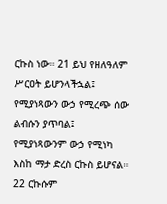ርኩስ ነው። 21 ይህ የዘለዓለም ሥርዐት ይሆንላችኋል፤ የሚያነጻውን ውኃ የሚረጭ ሰው ልብሱን ያጥባል፤ የሚያነጻውንም ውኃ የሚነካ እስከ ማታ ድረስ ርኩስ ይሆናል። 22 ርኩሱም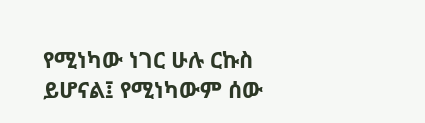የሚነካው ነገር ሁሉ ርኩስ ይሆናል፤ የሚነካውም ሰው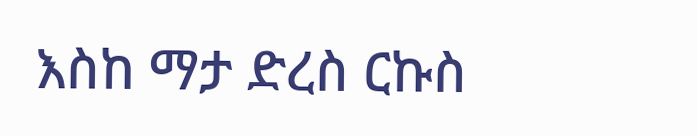እስከ ማታ ድረስ ርኩስ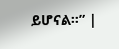ይሆናል።” |